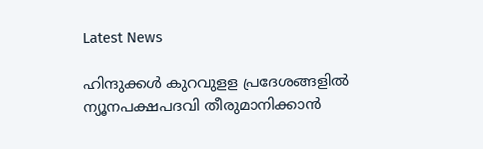Latest News

ഹിന്ദുക്കള്‍ കുറവുളള പ്രദേശങ്ങളില്‍ ന്യൂനപക്ഷപദവി തീരുമാനിക്കാന്‍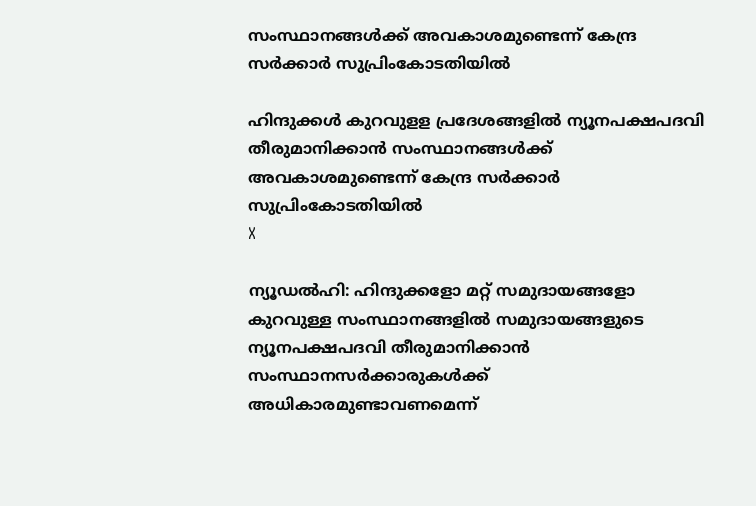സംസ്ഥാനങ്ങള്‍ക്ക് അവകാശമുണ്ടെന്ന് കേന്ദ്ര സര്‍ക്കാര്‍ സുപ്രിംകോടതിയില്‍

ഹിന്ദുക്കള്‍ കുറവുളള പ്രദേശങ്ങളില്‍ ന്യൂനപക്ഷപദവി തീരുമാനിക്കാന്‍ സംസ്ഥാനങ്ങള്‍ക്ക് അവകാശമുണ്ടെന്ന് കേന്ദ്ര സര്‍ക്കാര്‍ സുപ്രിംകോടതിയില്‍
X

ന്യൂഡല്‍ഹി: ഹിന്ദുക്കളോ മറ്റ് സമുദായങ്ങളോ കുറവുള്ള സംസ്ഥാനങ്ങളില്‍ സമുദായങ്ങളുടെ ന്യൂനപക്ഷപദവി തീരുമാനിക്കാന്‍ സംസ്ഥാനസര്‍ക്കാരുകള്‍ക്ക് അധികാരമുണ്ടാവണമെന്ന്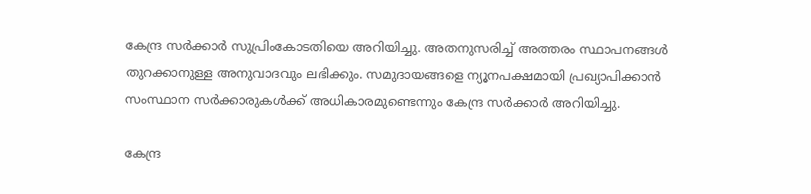കേന്ദ്ര സര്‍ക്കാര്‍ സുപ്രിംകോടതിയെ അറിയിച്ചു. അതനുസരിച്ച് അത്തരം സ്ഥാപനങ്ങള്‍ തുറക്കാനുള്ള അനുവാദവും ലഭിക്കും. സമുദായങ്ങളെ ന്യൂനപക്ഷമായി പ്രഖ്യാപിക്കാന്‍ സംസ്ഥാന സര്‍ക്കാരുകള്‍ക്ക് അധികാരമുണ്ടെന്നും കേന്ദ്ര സര്‍ക്കാര്‍ അറിയിച്ചു.

കേന്ദ്ര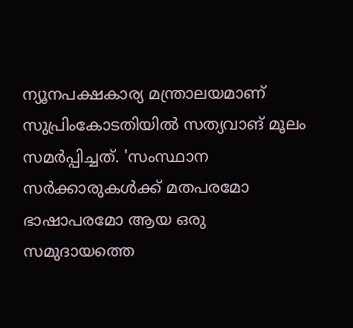ന്യൂനപക്ഷകാര്യ മന്ത്രാലയമാണ് സുപ്രിംകോടതിയില്‍ സത്യവാങ് മൂലം സമര്‍പ്പിച്ചത്. 'സംസ്ഥാന സര്‍ക്കാരുകള്‍ക്ക് മതപരമോ ഭാഷാപരമോ ആയ ഒരു സമുദായത്തെ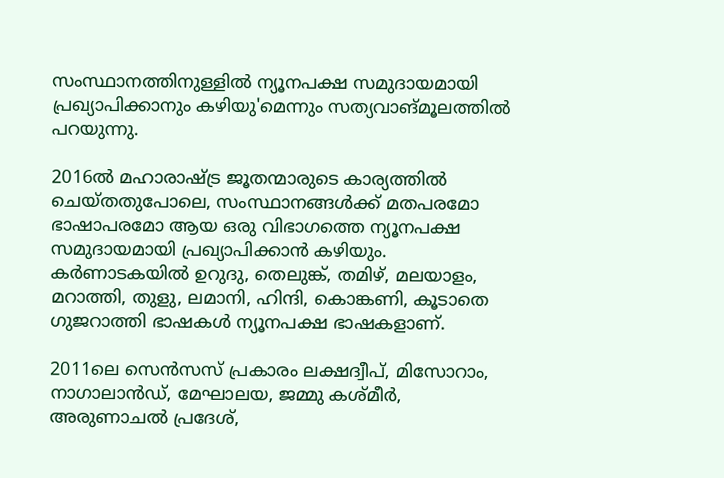സംസ്ഥാനത്തിനുള്ളില്‍ ന്യൂനപക്ഷ സമുദായമായി പ്രഖ്യാപിക്കാനും കഴിയു'മെന്നും സത്യവാങ്മൂലത്തില്‍ പറയുന്നു.

2016ല്‍ മഹാരാഷ്ട്ര ജൂതന്മാരുടെ കാര്യത്തില്‍ ചെയ്തതുപോലെ, സംസ്ഥാനങ്ങള്‍ക്ക് മതപരമോ ഭാഷാപരമോ ആയ ഒരു വിഭാഗത്തെ ന്യൂനപക്ഷ സമുദായമായി പ്രഖ്യാപിക്കാന്‍ കഴിയും. കര്‍ണാടകയില്‍ ഉറുദു, തെലുങ്ക്, തമിഴ്, മലയാളം, മറാത്തി, തുളു, ലമാനി, ഹിന്ദി, കൊങ്കണി, കൂടാതെ ഗുജറാത്തി ഭാഷകള്‍ ന്യൂനപക്ഷ ഭാഷകളാണ്.

2011ലെ സെന്‍സസ് പ്രകാരം ലക്ഷദ്വീപ്, മിസോറാം, നാഗാലാന്‍ഡ്, മേഘാലയ, ജമ്മു കശ്മീര്‍, അരുണാചല്‍ പ്രദേശ്,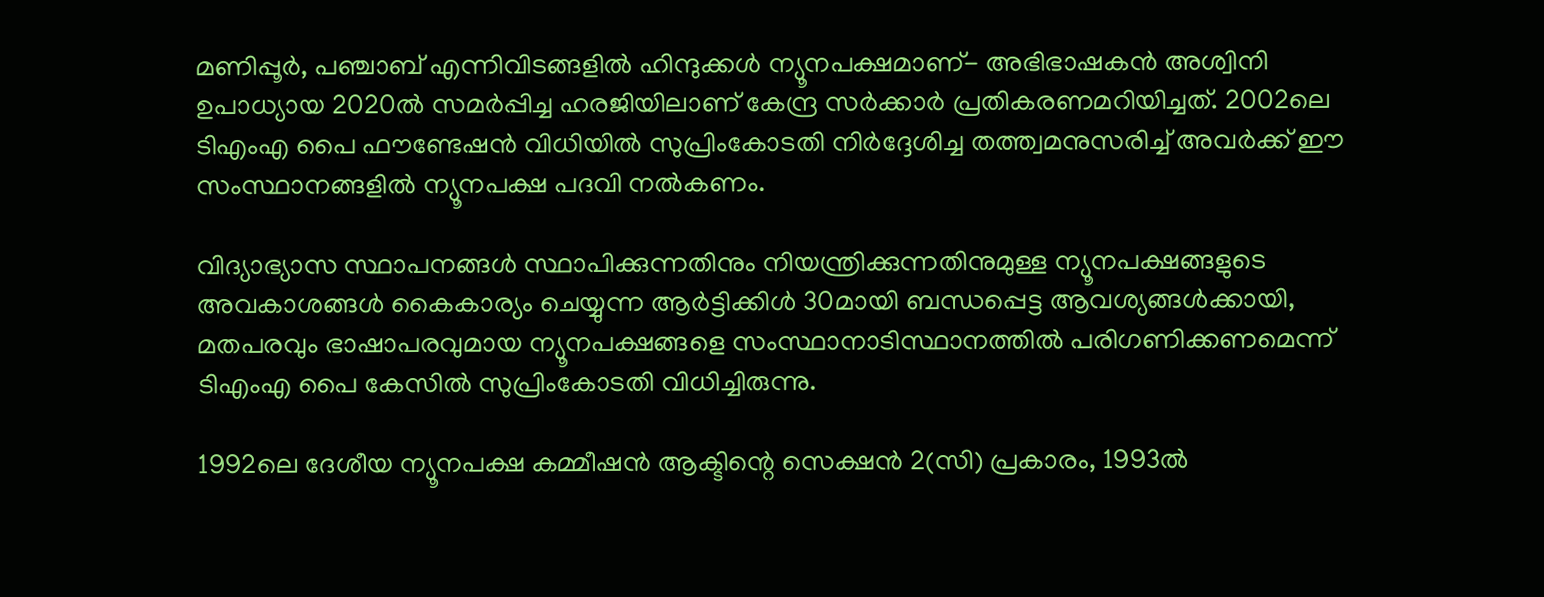മണിപ്പൂര്‍, പഞ്ചാബ് എന്നിവിടങ്ങളില്‍ ഹിന്ദുക്കള്‍ ന്യൂനപക്ഷമാണ്- അഭിഭാഷകന്‍ അശ്വിനി ഉപാധ്യായ 2020ല്‍ സമര്‍പ്പിച്ച ഹരജിയിലാണ് കേന്ദ്ര സര്‍ക്കാര്‍ പ്രതികരണമറിയിച്ചത്. 2002ലെ ടിഎംഎ പൈ ഫൗണ്ടേഷന്‍ വിധിയില്‍ സുപ്രിംകോടതി നിര്‍ദ്ദേശിച്ച തത്ത്വമനുസരിച്ച് അവര്‍ക്ക് ഈ സംസ്ഥാനങ്ങളില്‍ ന്യൂനപക്ഷ പദവി നല്‍കണം.

വിദ്യാഭ്യാസ സ്ഥാപനങ്ങള്‍ സ്ഥാപിക്കുന്നതിനും നിയന്ത്രിക്കുന്നതിനുമുള്ള ന്യൂനപക്ഷങ്ങളുടെ അവകാശങ്ങള്‍ കൈകാര്യം ചെയ്യുന്ന ആര്‍ട്ടിക്കിള്‍ 30മായി ബന്ധപ്പെട്ട ആവശ്യങ്ങള്‍ക്കായി, മതപരവും ഭാഷാപരവുമായ ന്യൂനപക്ഷങ്ങളെ സംസ്ഥാനാടിസ്ഥാനത്തില്‍ പരിഗണിക്കണമെന്ന് ടിഎംഎ പൈ കേസില്‍ സുപ്രിംകോടതി വിധിച്ചിരുന്നു.

1992ലെ ദേശീയ ന്യൂനപക്ഷ കമ്മീഷന്‍ ആക്ടിന്റെ സെക്ഷന്‍ 2(സി) പ്രകാരം, 1993ല്‍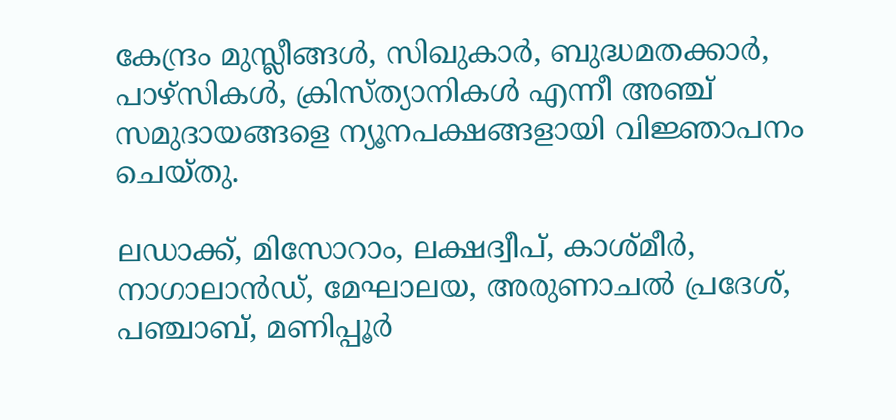കേന്ദ്രം മുസ്ലീങ്ങള്‍, സിഖുകാര്‍, ബുദ്ധമതക്കാര്‍, പാഴ്‌സികള്‍, ക്രിസ്ത്യാനികള്‍ എന്നീ അഞ്ച് സമുദായങ്ങളെ ന്യൂനപക്ഷങ്ങളായി വിജ്ഞാപനം ചെയ്തു.

ലഡാക്ക്, മിസോറാം, ലക്ഷദ്വീപ്, കാശ്മീര്‍, നാഗാലാന്‍ഡ്, മേഘാലയ, അരുണാചല്‍ പ്രദേശ്, പഞ്ചാബ്, മണിപ്പൂര്‍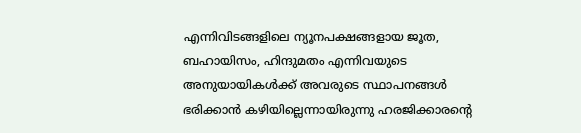എന്നിവിടങ്ങളിലെ ന്യൂനപക്ഷങ്ങളായ ജൂത, ബഹായിസം, ഹിന്ദുമതം എന്നിവയുടെ അനുയായികള്‍ക്ക് അവരുടെ സ്ഥാപനങ്ങള്‍ ഭരിക്കാന്‍ കഴിയില്ലെന്നായിരുന്നു ഹരജിക്കാരന്റെ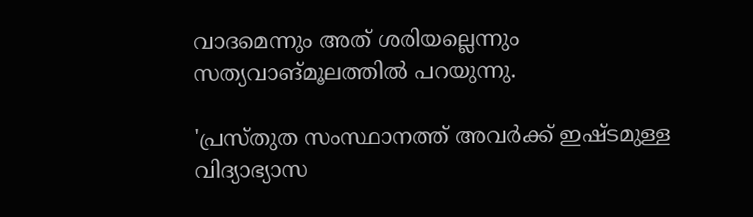വാദമെന്നും അത് ശരിയല്ലെന്നും സത്യവാങ്മൂലത്തില്‍ പറയുന്നു.

'പ്രസ്തുത സംസ്ഥാനത്ത് അവര്‍ക്ക് ഇഷ്ടമുള്ള വിദ്യാഭ്യാസ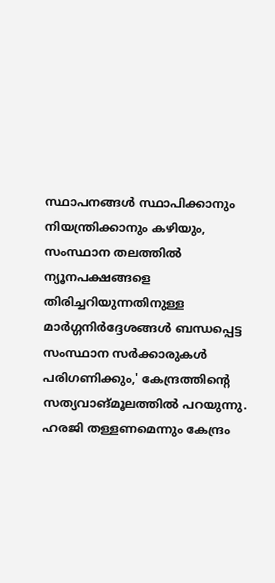സ്ഥാപനങ്ങള്‍ സ്ഥാപിക്കാനും നിയന്ത്രിക്കാനും കഴിയും, സംസ്ഥാന തലത്തില്‍ ന്യൂനപക്ഷങ്ങളെ തിരിച്ചറിയുന്നതിനുള്ള മാര്‍ഗ്ഗനിര്‍ദ്ദേശങ്ങള്‍ ബന്ധപ്പെട്ട സംസ്ഥാന സര്‍ക്കാരുകള്‍ പരിഗണിക്കും,' കേന്ദ്രത്തിന്റെ സത്യവാങ്മൂലത്തില്‍ പറയുന്നു. ഹരജി തള്ളണമെന്നും കേന്ദ്രം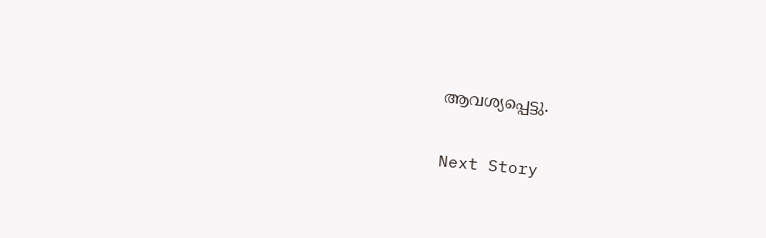ആവശ്യപ്പെട്ടു.

Next Story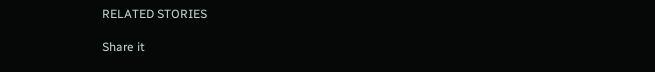RELATED STORIES

Share it